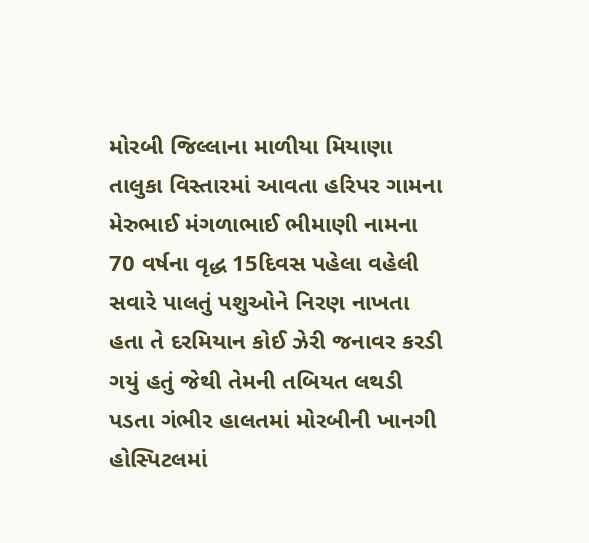મોરબી જિલ્લાના માળીયા મિયાણા તાલુકા વિસ્તારમાં આવતા હરિપર ગામના મેરુભાઈ મંગળાભાઈ ભીમાણી નામના 70 વર્ષના વૃદ્ધ 15દિવસ પહેલા વહેલી સવારે પાલતું પશુઓને નિરણ નાખતા હતા તે દરમિયાન કોઈ ઝેરી જનાવર કરડી ગયું હતું જેથી તેમની તબિયત લથડી પડતા ગંભીર હાલતમાં મોરબીની ખાનગી હોસ્પિટલમાં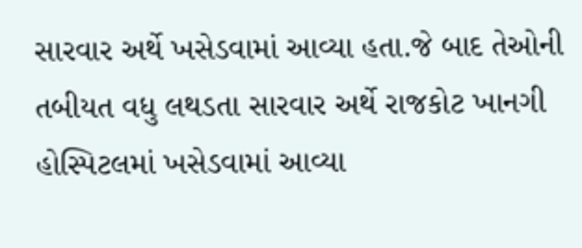સારવાર અર્થે ખસેડવામાં આવ્યા હતા.જે બાદ તેઓની તબીયત વધુ લથડતા સારવાર અર્થે રાજકોટ ખાનગી હોસ્પિટલમાં ખસેડવામાં આવ્યા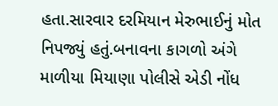હતા.સારવાર દરમિયાન મેરુભાઈનું મોત નિપજ્યું હતું.બનાવના કાગળો અંગે માળીયા મિયાણા પોલીસે એડી નોંધ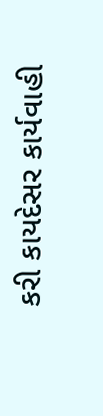કરી કાયદેસર કાર્યવાહી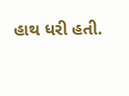હાથ ધરી હતી.